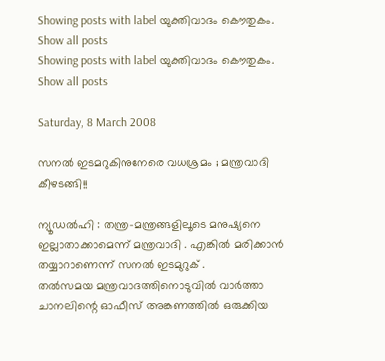Showing posts with label യുക്തിവാദം കൌതുകം. Show all posts
Showing posts with label യുക്തിവാദം കൌതുകം. Show all posts

Saturday, 8 March 2008

സനല്‍ ഇടമറുകിനുനേരെ വധശ്രമം ; മന്ത്രവാദി കീഴടങ്ങി!!

ന്യൂഡല്‍ഹി : തന്ത്ര-മന്ത്രങ്ങളിലൂടെ മനുഷ്യനെ ഇല്ലാതാക്കാമെന്ന് മന്ത്രവാദി . എങ്കില്‍ മരിക്കാന്‍ തയ്യാറാണെന്ന് സനല്‍ ഇടമുറുക് .
തല്‍‌സമയ മന്ത്രവാദത്തിനൊടുവില്‍ വാര്‍ത്താ‍ ചാനലിന്റെ ഓഫീസ് അങ്കണത്തില്‍ ഒരുക്കിയ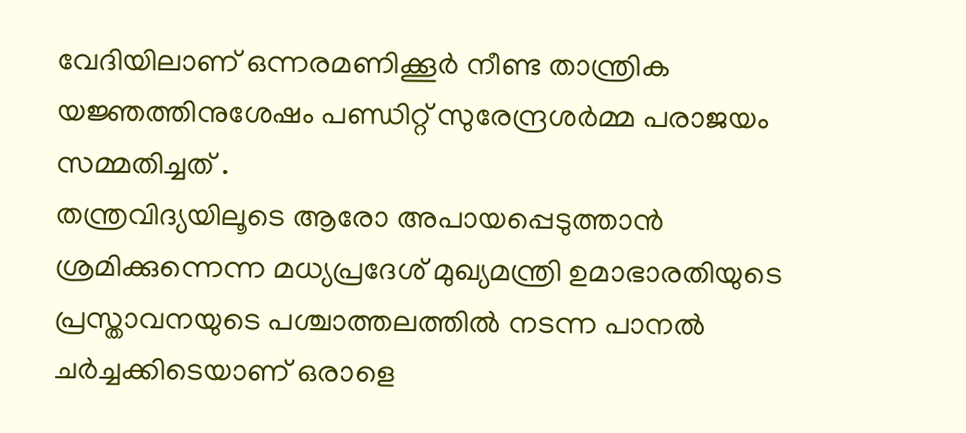വേദിയിലാണ് ഒന്നരമണിക്കൂര്‍ നീണ്ട താന്ത്രിക യജ്ഞത്തിനുശേഷം പണ്ഡിറ്റ് സുരേന്ദ്രശര്‍മ്മ പരാജയം സമ്മതിച്ചത് .
തന്ത്രവിദ്യയിലൂടെ ആരോ അപായപ്പെടുത്താന്‍ ശ്രമിക്കുന്നെന്ന മധ്യപ്രദേശ് മുഖ്യമന്ത്രി ഉമാഭാരതിയുടെ പ്രസ്താവനയുടെ പശ്ചാത്തലത്തില്‍ നടന്ന പാനല്‍ ചര്‍ച്ചക്കിടെയാണ് ഒരാളെ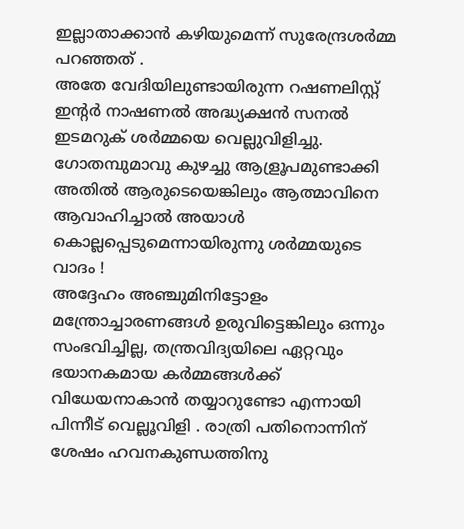ഇല്ലാതാക്കാന്‍ കഴിയുമെന്ന് സുരേന്ദ്രശര്‍മ്മ പറഞ്ഞത് .
അതേ വേദിയിലുണ്ടായിരുന്ന റഷണലിസ്റ്റ് ഇന്റര്‍ നാഷണല്‍ അദ്ധ്യക്ഷന്‍ സനല്‍ ഇടമറുക് ശര്‍മ്മയെ വെല്ലുവിളിച്ചു. ഗോതമ്പുമാവു കുഴച്ചു ആള്രൂപമുണ്ടാ‍ക്കി അതില്‍ ആരുടെയെങ്കിലും ആത്മാവിനെ ആവാഹിച്ചാല്‍ അയാള്‍ കൊല്ലപ്പെടുമെന്നായിരുന്നു ശര്‍മ്മയുടെ വാദം !
അദ്ദേഹം അഞ്ചുമിനിട്ടോളം മന്ത്രോച്ചാരണങ്ങള്‍ ഉരുവിട്ടെങ്കിലും ഒന്നും സംഭവിച്ചില്ല, തന്ത്രവിദ്യയിലെ ഏറ്റവും ഭയാനകമായ കര്‍മ്മങ്ങള്‍ക്ക് വിധേയനാകാന്‍ തയ്യാറുണ്ടോ എന്നായി പിന്നീട് വെല്ലൂവിളി . രാത്രി പതിനൊന്നിന് ശേഷം ഹവനകുണ്ഡത്തിനു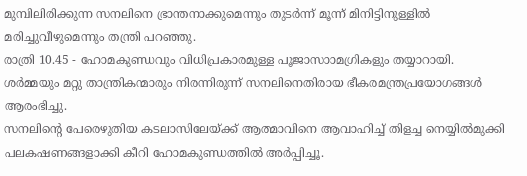മുമ്പിലിരിക്കുന്ന സനലിനെ ഭ്രാന്തനാക്കുമെന്നും തുടര്‍ന്ന് മൂന്ന് മിനിട്ടിനുള്ളില്‍ മരിച്ചുവീഴുമെന്നും തന്ത്രി പറഞ്ഞു.
രാത്രി 10.45 - ഹോമകുണ്ഡവും വിധിപ്രകാരമുള്ള പൂജാസാ‍ാമഗ്രികളും തയ്യാറായി. ശര്‍മ്മയും മറ്റു താന്ത്രികന്മാരും നിരന്നിരുന്ന് സനലിനെതിരായ ഭീകരമന്ത്രപ്രയോഗങ്ങള്‍ ആരംഭിച്ചു.
സനലിന്റെ പേരെഴുതിയ കടലാസിലേയ്ക്ക് ആത്മാവിനെ ആവാഹിച്ച് തിളച്ച നെയ്യില്‍മുക്കി പലകഷണങ്ങളാക്കി കീറി ഹോമകുണ്ഡത്തില്‍ അര്‍പ്പിച്ചൂ.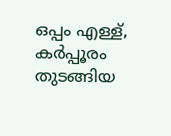ഒപ്പം എള്ള്, കര്‍പ്പൂരം തുടങ്ങിയ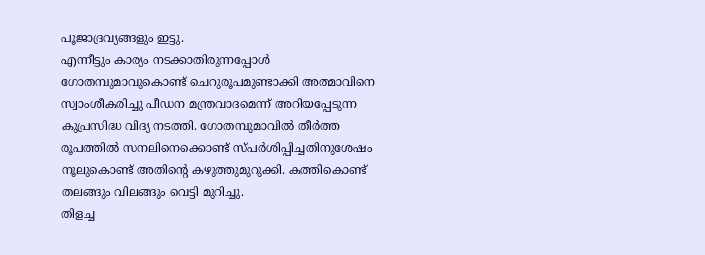പൂജാദ്രവ്യങ്ങളും ഇട്ടു.
എന്നീട്ടും കാര്യം നടക്കാതിരുന്നപ്പോള്‍ ഗോതമ്പുമാവുകൊണ്ട് ചെറുരൂപമുണ്ടാക്കി അത്മാവിനെ സ്വാംശീകരിച്ചു പീഡന മന്ത്രവാദമെന്ന് അറിയപ്പേടുന്ന കുപ്രസിദ്ധ വിദ്യ നടത്തി. ഗോതമ്പുമാവില്‍ തീര്‍ത്ത രൂപത്തില്‍ സനലിനെക്കൊണ്ട് സ്പര്‍ശിപ്പിച്ചതിനുശേഷം നൂലുകൊണ്ട് അതിന്റെ കഴുത്തുമുറുക്കി. കത്തികൊണ്ട് തലങ്ങും വിലങ്ങും വെട്ടി മുറിച്ചു.
തിളച്ച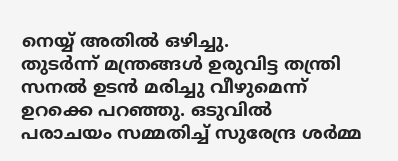നെയ്യ് അതില്‍ ഒഴിച്ചു.
തുടര്‍ന്ന് മന്ത്രങ്ങള്‍ ഉരുവിട്ട തന്ത്രി സനല്‍ ഉടന്‍ മരിച്ചു വീഴുമെന്ന് ഉറക്കെ പറഞ്ഞു. ഒടുവില്‍ പരാചയം സമ്മതിച്ച് സുരേന്ദ്ര ശര്‍മ്മ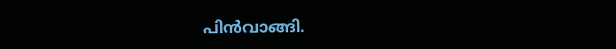പിന്‍‌വാങ്ങി.